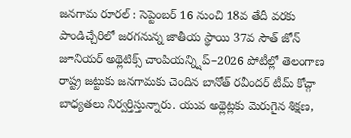జనగామ రూరల్ : సెప్టెంబర్ 16 నుంచి 18వ తేదీ వరకు పాండిచ్చేరిలో జరగనున్న జాతీయ స్థాయి 37వ సౌత్ జోన్ జూనియర్ అథ్లెటిక్స్ చాంపియన్న్షిప్–2026 పోటీల్లో తెలంగాణ రాష్ట్ర జట్టుకు జనగామకు చెందిన బానోత్ రవీందర్ టీమ్ కోచ్గా బాధ్యతలు నిర్వర్తిస్తున్నారు. యువ అథ్లెట్లకు మెరుగైన శిక్షణ,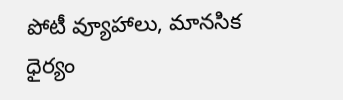పోటీ వ్యూహాలు, మానసిక ధైర్యం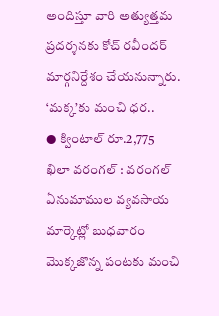అందిస్తూ వారి అత్యుత్తమ ప్రదర్శనకు కోచ్ రవీందర్ మార్గనిర్దేశం చేయనున్నారు.
‘మక్క’కు మంచి ధర..
● క్వింటాల్ రూ.2,775
ఖిలా వరంగల్ : వరంగల్ ఏనుమాముల వ్యవసాయ మార్కెట్లో బుధవారం మొక్కజొన్న పంటకు మంచి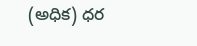(అధిక) ధర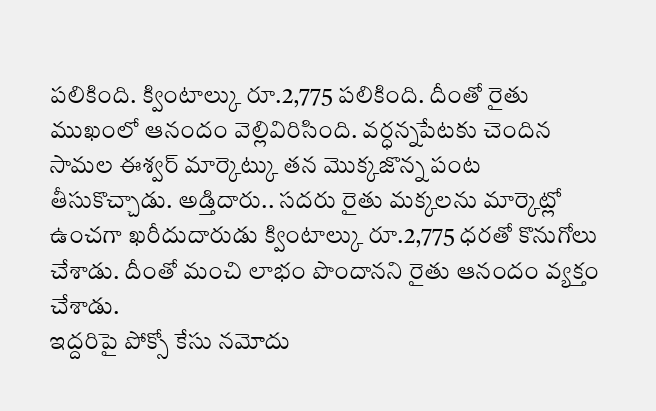పలికింది. క్వింటాల్కు రూ.2,775 పలికింది. దీంతో రైతు ముఖంలో ఆనందం వెల్లివిరిసింది. వర్ధన్నపేటకు చెందిన సామల ఈశ్వర్ మార్కెట్కు తన మొక్కజొన్న పంట తీసుకొచ్చాడు. అడ్తిదారు.. సదరు రైతు మక్కలను మార్కెట్లో ఉంచగా ఖరీదుదారుడు క్వింటాల్కు రూ.2,775 ధరతో కొనుగోలు చేశాడు. దీంతో మంచి లాభం పొందానని రైతు ఆనందం వ్యక్తం చేశాడు.
ఇద్దరిపై పోక్సో కేసు నమోదు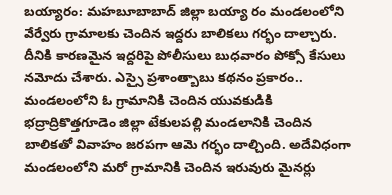బయ్యారం: మహబూబాబాద్ జిల్లా బయ్యా రం మండలంలోని వేర్వేరు గ్రామాలకు చెందిన ఇద్దరు బాలికలు గర్భం దాల్చారు. దీనికి కారణమైన ఇద్దరిపై పోలీసులు బుధవారం పోక్సో కేసులు నమోదు చేశారు. ఎస్సై ప్రశాంత్బాబు కథనం ప్రకారం.. మండలంలోని ఓ గ్రామానికి చెందిన యువకుడికి భద్రాద్రికొత్తగూడెం జిల్లా టేకులపల్లి మండలానికి చెందిన బాలికతో వివాహం జరపగా ఆమె గర్భం దాల్చింది. అదేవిధంగా మండలంలోని మరో గ్రామానికి చెందిన ఇరువురు మైనర్లు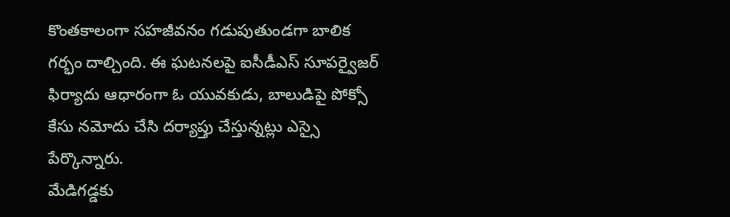కొంతకాలంగా సహజీవనం గడుపుతుండగా బాలిక గర్భం దాల్చింది. ఈ ఘటనలపై ఐసీడీఎస్ సూపర్వైజర్ ఫిర్యాదు ఆధారంగా ఓ యువకుడు, బాలుడిపై పోక్సో కేసు నమోదు చేసి దర్యాప్తు చేస్తున్నట్లు ఎస్సై పేర్కొన్నారు.
మేడిగడ్డకు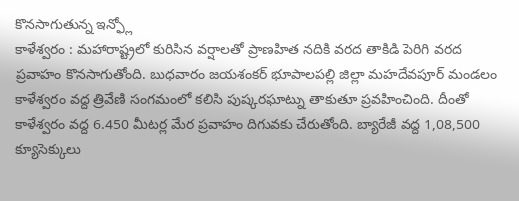కొనసాగుతున్న ఇన్ఫ్లో
కాళేశ్వరం : మహారాష్ట్రలో కురిసిన వర్షాలతో ప్రాణహిత నదికి వరద తాకిడి పెరిగి వరద ప్రవాహం కొనసాగుతోంది. బుధవారం జయశంకర్ భూపాలపల్లి జిల్లా మహదేవపూర్ మండలం కాళేశ్వరం వద్ద త్రివేణి సంగమంలో కలిసి పుష్కరఘాట్ను తాకుతూ ప్రవహించింది. దీంతో కాళేశ్వరం వద్ద 6.450 మీటర్ల మేర ప్రవాహం దిగువకు చేరుతోంది. బ్యారేజీ వద్ద 1,08,500 క్యూసెక్కులు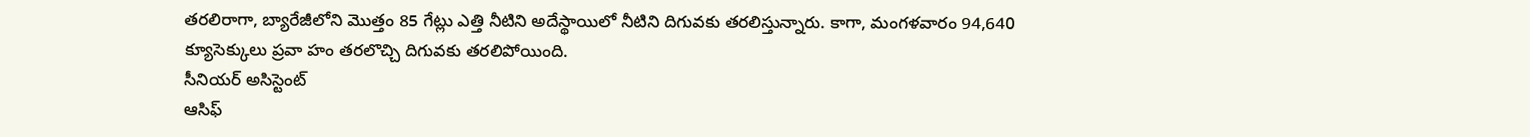తరలిరాగా, బ్యారేజీలోని మొత్తం 85 గేట్లు ఎత్తి నీటిని అదేస్థాయిలో నీటిని దిగువకు తరలిస్తున్నారు. కాగా, మంగళవారం 94,640 క్యూసెక్కులు ప్రవా హం తరలొచ్చి దిగువకు తరలిపోయింది.
సీనియర్ అసిస్టెంట్
ఆసిఫ్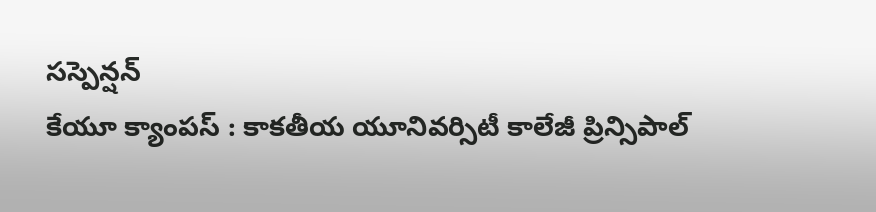సస్పెన్షన్
కేయూ క్యాంపస్ : కాకతీయ యూనివర్సిటీ కాలేజీ ప్రిన్సిపాల్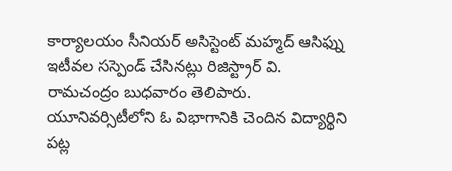కార్యాలయం సీనియర్ అసిస్టెంట్ మహ్మద్ ఆసిఫ్ను ఇటీవల సస్పెండ్ చేసినట్లు రిజిస్ట్రార్ వి. రామచంద్రం బుధవారం తెలిపారు. యూనివర్సిటీలోని ఓ విభాగానికి చెందిన విద్యార్థిని పట్ల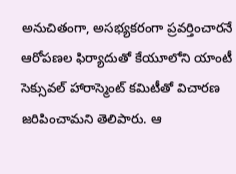అనుచితంగా, అసభ్యకరంగా ప్రవర్తించారనే ఆరోపణల ఫిర్యాదుతో కేయూలోని యాంటీ సెక్సువల్ హారాస్మెంట్ కమిటీతో విచారణ జరిపించామని తెలిపారు. ఆ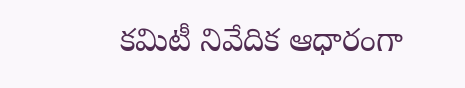కమిటీ నివేదిక ఆధారంగా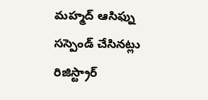మహ్మద్ ఆసిఫ్ను సస్పెండ్ చేసినట్లు రిజిస్ట్రార్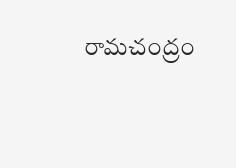రామచంద్రం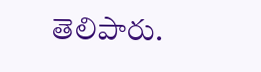తెలిపారు.